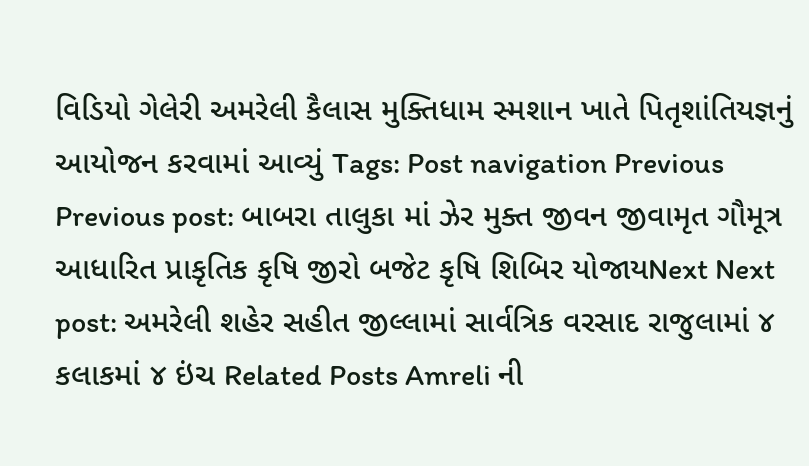વિડિયો ગેલેરી અમરેલી કૈલાસ મુક્તિધામ સ્મશાન ખાતે પિતૃશાંતિયજ્ઞનું આયોજન કરવામાં આવ્યું Tags: Post navigation Previous Previous post: બાબરા તાલુકા માં ઝેર મુક્ત જીવન જીવામૃત ગૌમૂત્ર આધારિત પ્રાકૃતિક કૃષિ જીરો બજેટ કૃષિ શિબિર યોજાયNext Next post: અમરેલી શહેર સહીત જીલ્લામાં સાર્વત્રિક વરસાદ રાજુલામાં ૪ કલાકમાં ૪ ઇંચ Related Posts Amreli ની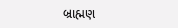બ્રાહ્મણ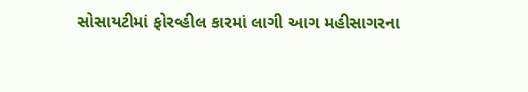સોસાયટીમાં ફોરવ્હીલ કારમાં લાગી આગ મહીસાગરના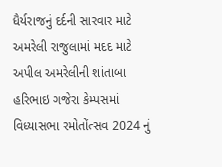ધૈર્યરાજનું દર્દની સારવાર માટે અમરેલી રાજુલામાં મદદ માટે અપીલ અમરેલીની શાંતાબા હરિભાઇ ગજેરા કેમ્પસમાં વિધ્યાસભા રમોતોંત્સવ 2024 નું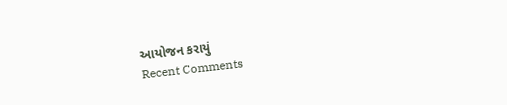આયોજન કરાયું
Recent Comments